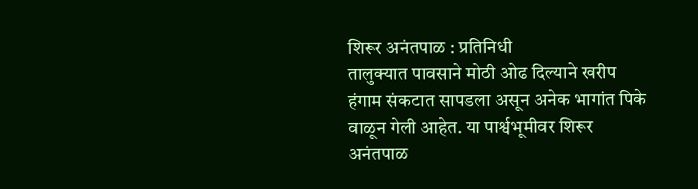शिरूर अनंतपाळ : प्रतिनिधी
तालुक्यात पावसाने मोठी ओढ दिल्याने खरीप हंगाम संकटात सापडला असून अनेक भागांत पिके वाळून गेली आहेत. या पार्श्वभूमीवर शिरूर अनंतपाळ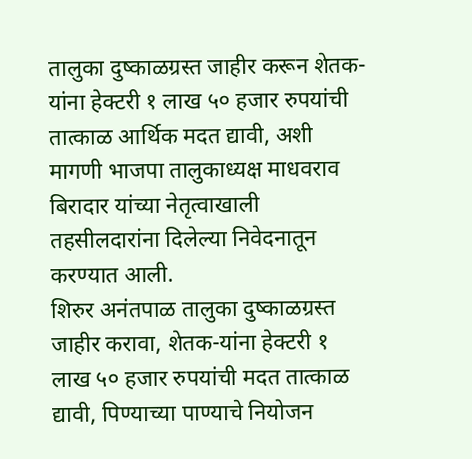तालुका दुष्काळग्रस्त जाहीर करून शेतक-यांना हेक्टरी १ लाख ५० हजार रुपयांची तात्काळ आर्थिक मदत द्यावी, अशी मागणी भाजपा तालुकाध्यक्ष माधवराव बिरादार यांच्या नेतृत्वाखाली तहसीलदारांना दिलेल्या निवेदनातून करण्यात आली.
शिरुर अनंतपाळ तालुका दुष्काळग्रस्त जाहीर करावा, शेतक-यांना हेक्टरी १ लाख ५० हजार रुपयांची मदत तात्काळ द्यावी, पिण्याच्या पाण्याचे नियोजन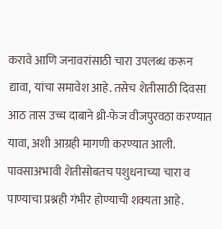करावे आणि जनावरांसाठी चारा उपलब्ध करून द्यावा, यांचा समावेश आहे. तसेच शेतीसाठी दिवसा आठ तास उच्च दाबाने थ्री-फेज वीजपुरवठा करण्यात यावा, अशी आग्रही मागणी करण्यात आली. पावसाअभावी शेतीसोबतच पशुधनाच्या चारा व पाण्याचा प्रश्नही गंभीर होण्याची शक्यता आहे.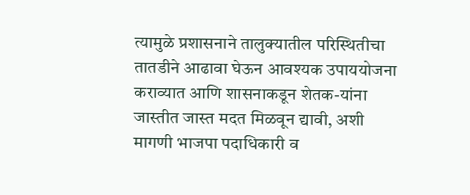त्यामुळे प्रशासनाने तालुक्यातील परिस्थितीचा तातडीने आढावा घेऊन आवश्यक उपाययोजना कराव्यात आणि शासनाकडून शेतक-यांना जास्तीत जास्त मदत मिळवून द्यावी, अशी मागणी भाजपा पदाधिकारी व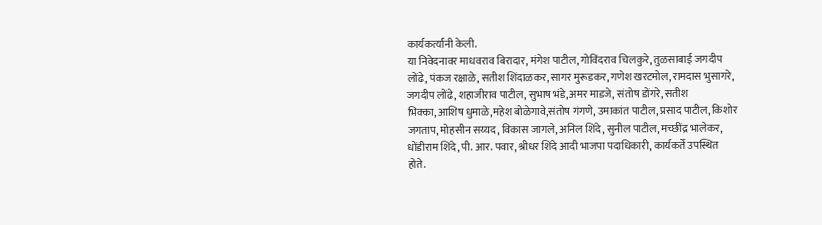कार्यकर्त्यांनी केली.
या निवेदनावर माधवराव बिरादार, मंगेश पाटील, गोविंदराव चिलकुरे, तुळसाबाई जगदीप लोंढे, पंकज रक्षाळे, सतीश शिंदाळकर, सागर मुरूडकर, गणेश खरटमोल, रामदास भुसागरे, जगदीप लोंढे, शहाजीराव पाटील, सुभाष भंडे,अमर माडजे, संतोष डोंगरे, सतीश भिक्का,आशिष धुमाळे,महेश बोळेगावे,संतोष गंगणे, उमाकांत पाटील, प्रसाद पाटील, किशोर जगताप, मोहसीन सय्यद, विकास जागले, अनिल शिंदे, सुनील पाटील, मच्छींद्र भालेकर, धोंडीराम शिंदे, पी. आर. पवार, श्रीधर शिंदे आदी भाजपा पदाधिकारी, कार्यकर्ते उपस्थित
होते.